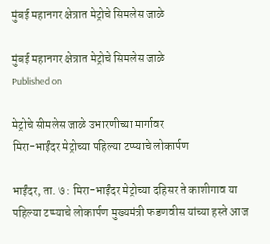मुंबई महानगर क्षेत्रात मेट्रोचे सिमलेस जाळे

मुंबई महानगर क्षेत्रात मेट्रोचे सिमलेस जाळे
Published on

मेट्रोचे सीमलेस जाळे उभारणीच्या मार्गावर
मिरा-भाईंदर मेट्रोच्या पहिल्या टप्प्याचे लोकार्पण

भाईंदर, ता. ७ : मिरा-भाईंदर मेट्रोच्या दहिसर ते काशीगाव या पहिल्या टप्प्याचे लोकार्पण मुख्यमंत्री फडणवीस यांच्या हस्ते आज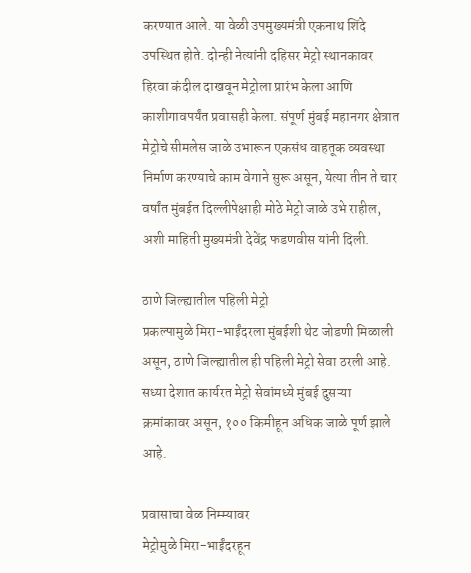करण्यात आले. या वेळी उपमुख्यमंत्री एकनाथ शिंदे उपस्थित होते. दोन्ही नेत्यांनी दहिसर मेट्रो स्थानकावर हिरवा कंदील दाखवून मेट्रोला प्रारंभ केला आणि काशीगावपर्यंत प्रवासही केला. संपूर्ण मुंबई महानगर क्षेत्रात मेट्रोचे सीमलेस जाळे उभारून एकसंध वाहतूक व्यवस्था निर्माण करण्याचे काम वेगाने सुरू असून, येत्या तीन ते चार वर्षांत मुंबईत दिल्लीपेक्षाही मोठे मेट्रो जाळे उभे राहील, अशी माहिती मुख्यमंत्री देवेंद्र फडणवीस यांनी दिली.

ठाणे जिल्ह्यातील पहिली मेट्रो
प्रकल्पामुळे मिरा-भाईंदरला मुंबईशी थेट जोडणी मिळाली असून, ठाणे जिल्ह्यातील ही पहिली मेट्रो सेवा ठरली आहे. सध्या देशात कार्यरत मेट्रो सेवांमध्ये मुंबई दुसऱ्या क्रमांकावर असून, १०० किमीहून अधिक जाळे पूर्ण झाले आहे.

प्रवासाचा वेळ निम्म्यावर
मेट्रोमुळे मिरा-भाईंदरहून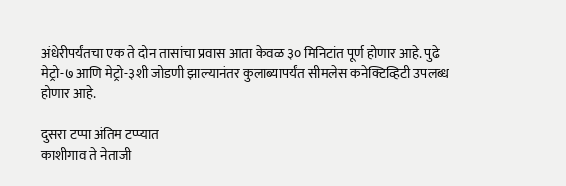अंधेरीपर्यंतचा एक ते दोन तासांचा प्रवास आता केवळ ३० मिनिटांत पूर्ण होणार आहे. पुढे मेट्रो-७ आणि मेट्रो-३शी जोडणी झाल्यानंतर कुलाब्यापर्यंत सीमलेस कनेक्टिव्हिटी उपलब्ध होणार आहे.

दुसरा टप्पा अंतिम टप्प्यात
काशीगाव ते नेताजी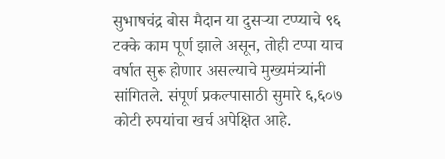सुभाषचंद्र बोस मैदान या दुसऱ्या टप्प्याचे ९६ टक्के काम पूर्ण झाले असून, तोही टप्पा याच वर्षात सुरू होणार असल्याचे मुख्यमंत्र्यांनी सांगितले. संपूर्ण प्रकल्पासाठी सुमारे ६,६०७ कोटी रुपयांचा खर्च अपेक्षित आहे.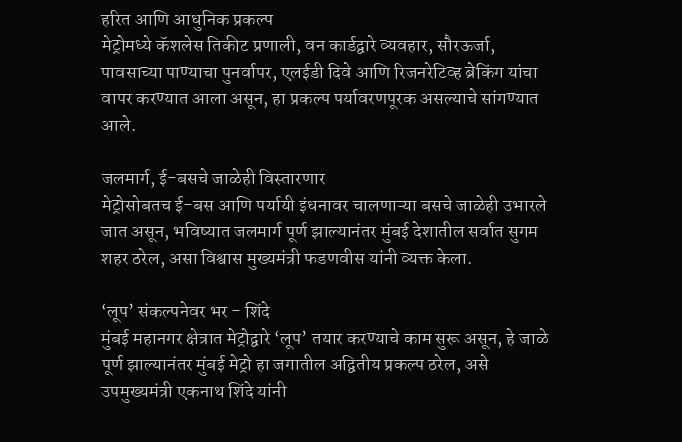हरित आणि आधुनिक प्रकल्प
मेट्रोमध्ये कॅशलेस तिकीट प्रणाली, वन कार्डद्वारे व्यवहार, सौरऊर्जा, पावसाच्या पाण्याचा पुनर्वापर, एलईडी दिवे आणि रिजनरेटिव्ह ब्रेकिंग यांचा वापर करण्यात आला असून, हा प्रकल्प पर्यावरणपूरक असल्याचे सांगण्यात आले.

जलमार्ग, ई-बसचे जाळेही विस्तारणार
मेट्रोसोबतच ई-बस आणि पर्यायी इंधनावर चालणाऱ्या बसचे जाळेही उभारले जात असून, भविष्यात जलमार्ग पूर्ण झाल्यानंतर मुंबई देशातील सर्वात सुगम शहर ठरेल, असा विश्वास मुख्यमंत्री फडणवीस यांनी व्यक्त केला.

‘लूप’ संकल्पनेवर भर - शिंदे
मुंबई महानगर क्षेत्रात मेट्रोद्वारे ‘लूप’ तयार करण्याचे काम सुरू असून, हे जाळे पूर्ण झाल्यानंतर मुंबई मेट्रो हा जगातील अद्वितीय प्रकल्प ठरेल, असे उपमुख्यमंत्री एकनाथ शिंदे यांनी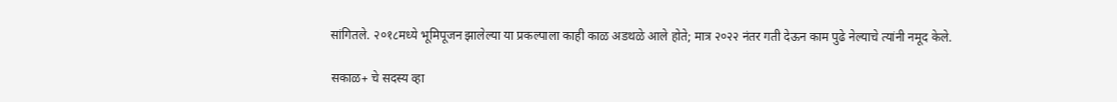सांगितले. २०१८मध्ये भूमिपूजन झालेल्या या प्रकल्पाला काही काळ अडथळे आले होते; मात्र २०२२ नंतर गती देऊन काम पुढे नेल्याचे त्यांनी नमूद केले.

सकाळ+ चे सदस्य व्हा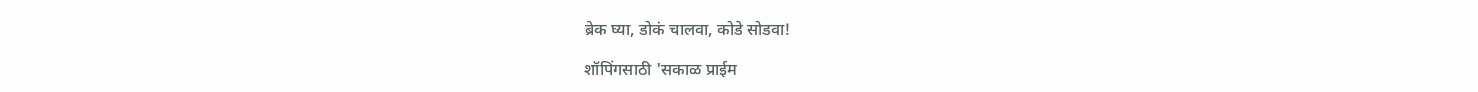ब्रेक घ्या, डोकं चालवा, कोडे सोडवा!

शॉपिंगसाठी 'सकाळ प्राईम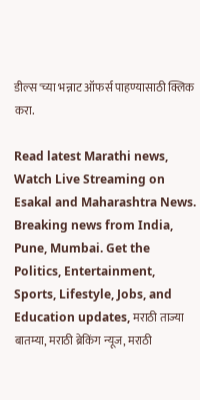डील्स'च्या भन्नाट ऑफर्स पाहण्यासाठी क्लिक करा.

Read latest Marathi news, Watch Live Streaming on Esakal and Maharashtra News. Breaking news from India, Pune, Mumbai. Get the Politics, Entertainment, Sports, Lifestyle, Jobs, and Education updates, मराठी ताज्या बातम्या, मराठी ब्रेकिंग न्यूज, मराठी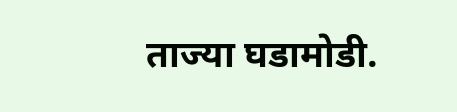ताज्या घडामोडी.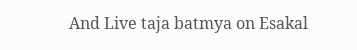And Live taja batmya on Esakal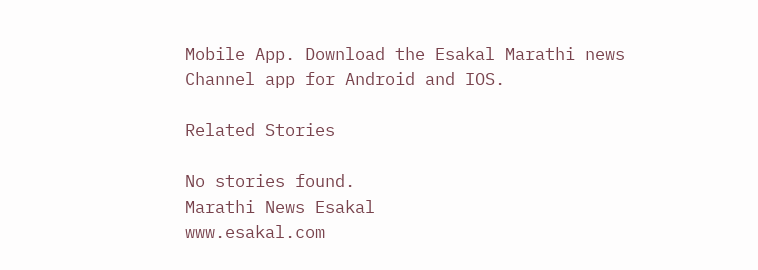Mobile App. Download the Esakal Marathi news Channel app for Android and IOS.

Related Stories

No stories found.
Marathi News Esakal
www.esakal.com